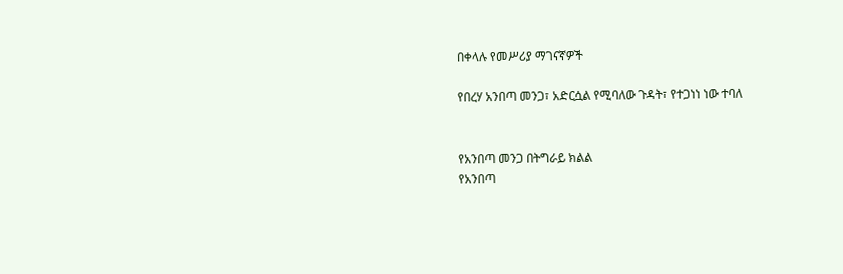በቀላሉ የመሥሪያ ማገናኛዎች

የበረሃ አንበጣ መንጋ፣ አድርሷል የሚባለው ጉዳት፣ የተጋነነ ነው ተባለ


የአንበጣ መንጋ በትግራይ ክልል
የአንበጣ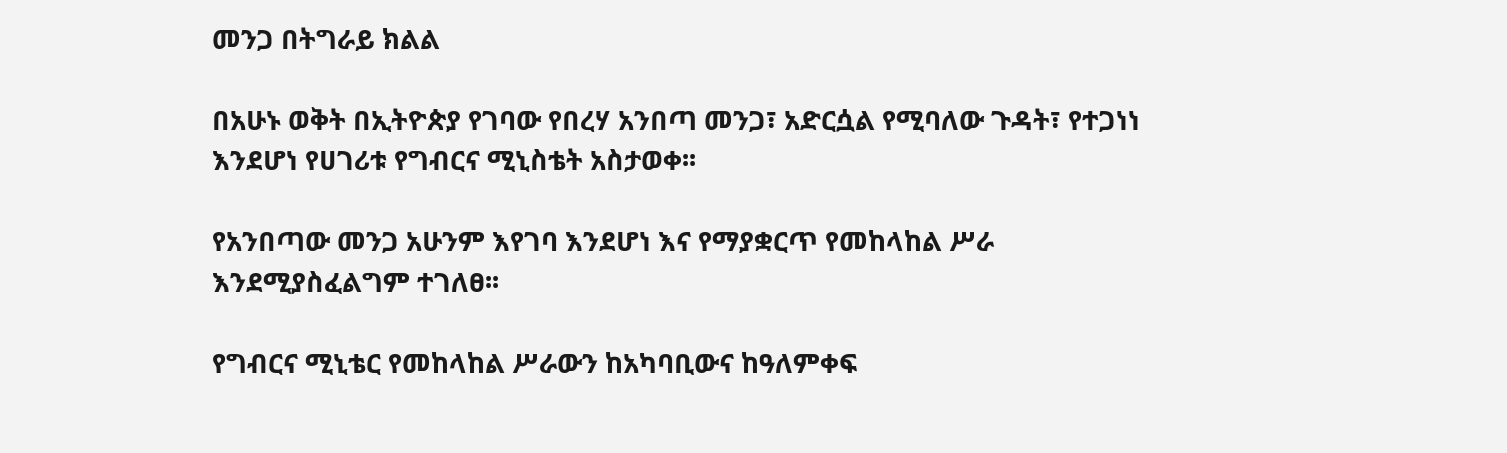መንጋ በትግራይ ክልል

በአሁኑ ወቅት በኢትዮጵያ የገባው የበረሃ አንበጣ መንጋ፣ አድርሷል የሚባለው ጉዳት፣ የተጋነነ እንደሆነ የሀገሪቱ የግብርና ሚኒስቴት አስታወቀ፡፡

የአንበጣው መንጋ አሁንም እየገባ እንደሆነ እና የማያቋርጥ የመከላከል ሥራ እንደሚያስፈልግም ተገለፀ፡፡

የግብርና ሚኒቴር የመከላከል ሥራውን ከአካባቢውና ከዓለምቀፍ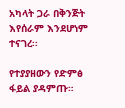አካላት ጋራ በቅንጅት እየሰራም እንደሆነም ተናገረ፡፡

የተያያዘውን የድምፅ ፋይል ያዳምጡ።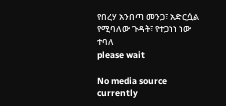የበረሃ አንበጣ መንጋ፣ አድርሷል የሚባለው ጉዳት፣ የተጋነነ ነው ተባለ
please wait

No media source currently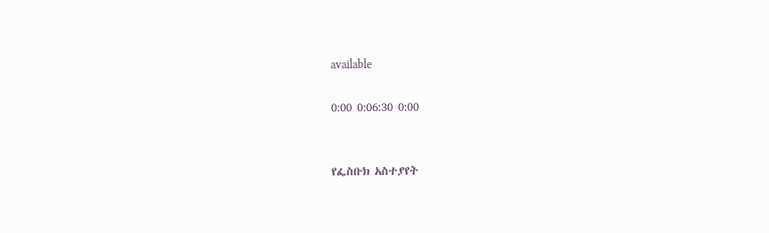available

0:00 0:06:30 0:00


የፌስቡክ አስተያየት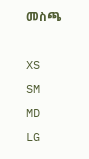መስጫ

XS
SM
MD
LG